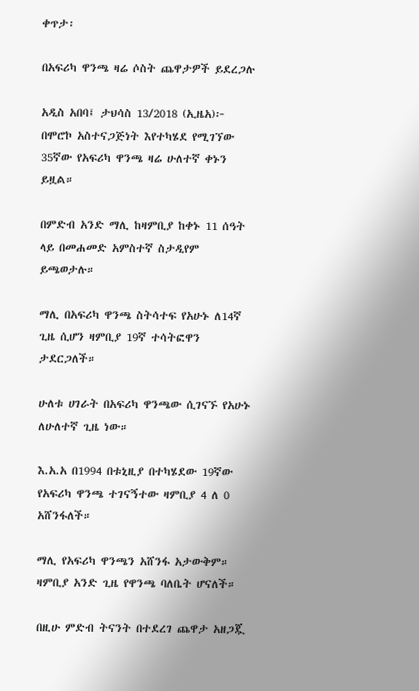ቀጥታ፡

በአፍሪካ ዋንጫ ዛሬ ሶስት ጨዋታዎች ይደረጋሉ

አዲስ አበባ፤ ታህሳስ 13/2018 (ኢዜአ)፦ በሞሮኮ አስተናጋጅነት እየተካሄደ የሚገኘው 35ኛው የአፍሪካ ዋንጫ ዛሬ ሁለተኛ ቀኑን ይዟል።

በምድብ አንድ ማሊ ከዛምቢያ ከቀኑ 11 ሰዓት ላይ በመሐመድ አምስተኛ ስታዲየም ይጫወታሉ።

ማሊ በአፍሪካ ዋንጫ ስትሳተፍ የአሁኑ ለ14ኛ ጊዜ ሲሆን ዛምቢያ 19ኛ ተሳትፎዋን ታደርጋለች።

ሁለቱ ሀገራት በአፍሪካ ዋንጫው ሲገናኙ የአሁኑ ለሁለተኛ ጊዜ ነው።

እ.አ.አ በ1994 በቱኒዚያ በተካሄደው 19ኛው የአፍሪካ ዋንጫ ተገናኝተው ዛምቢያ 4 ለ 0 አሸንፋለች።

ማሊ የአፍሪካ ዋንጫን አሸንፋ አታውቅም። ዛምቢያ አንድ ጊዜ የዋንጫ ባለቤት ሆናለች።

በዚሁ ምድብ ትናንት በተደረገ ጨዋታ አዘጋጇ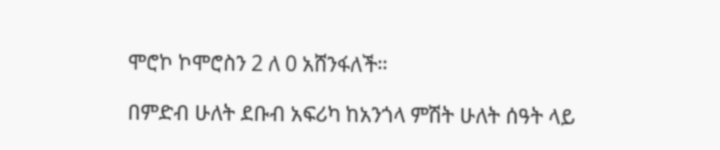ሞሮኮ ኮሞሮስን 2 ለ 0 አሸንፋለች።

በምድብ ሁለት ደቡብ አፍሪካ ከአንጎላ ምሽት ሁለት ሰዓት ላይ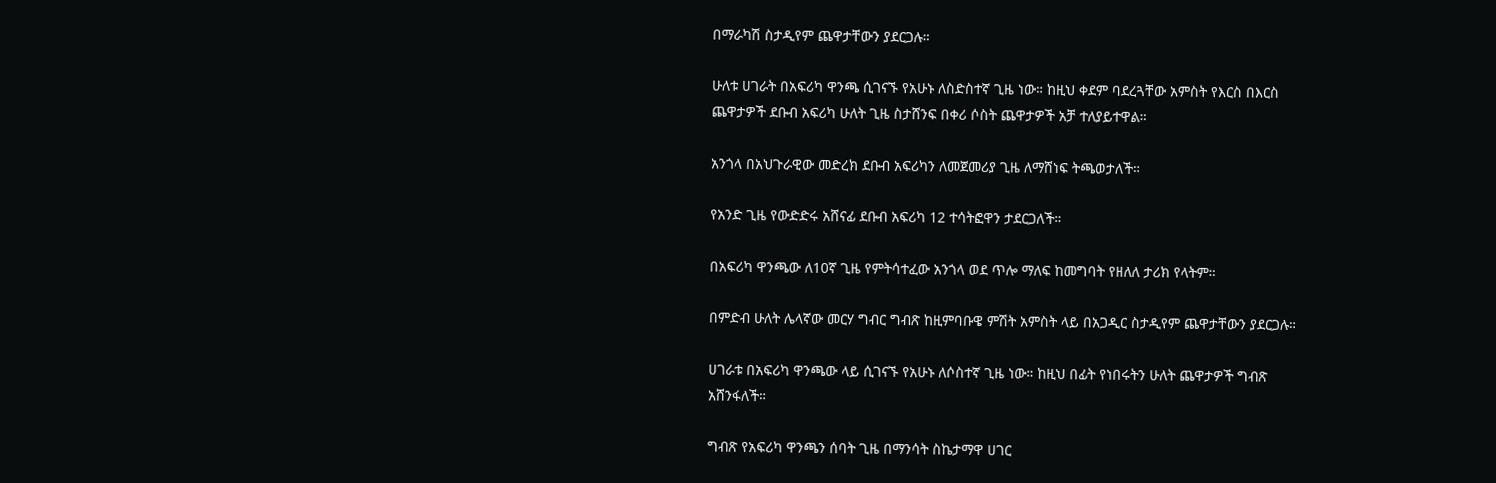በማራካሽ ስታዲየም ጨዋታቸውን ያደርጋሉ።

ሁለቱ ሀገራት በአፍሪካ ዋንጫ ሲገናኙ የአሁኑ ለስድስተኛ ጊዜ ነው። ከዚህ ቀደም ባደረጓቸው አምስት የእርስ በእርስ ጨዋታዎች ደቡብ አፍሪካ ሁለት ጊዜ ስታሸንፍ በቀሪ ሶስት ጨዋታዎች አቻ ተለያይተዋል።

አንጎላ በአህጉራዊው መድረክ ደቡብ አፍሪካን ለመጀመሪያ ጊዜ ለማሸነፍ ትጫወታለች።

የአንድ ጊዜ የውድድሩ አሸናፊ ደቡብ አፍሪካ 12 ተሳትፎዋን ታደርጋለች።

በአፍሪካ ዋንጫው ለ10ኛ ጊዜ የምትሳተፈው አንጎላ ወደ ጥሎ ማለፍ ከመግባት የዘለለ ታሪክ የላትም።

በምድብ ሁለት ሌላኛው መርሃ ግብር ግብጽ ከዚምባቡዌ ምሽት አምስት ላይ በአጋዲር ስታዲየም ጨዋታቸውን ያደርጋሉ።

ሀገራቱ በአፍሪካ ዋንጫው ላይ ሲገናኙ የአሁኑ ለሶስተኛ ጊዜ ነው። ከዚህ በፊት የነበሩትን ሁለት ጨዋታዎች ግብጽ አሸንፋለች።

ግብጽ የአፍሪካ ዋንጫን ሰባት ጊዜ በማንሳት ስኬታማዋ ሀገር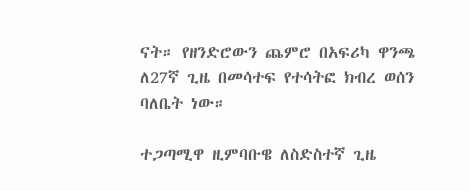ናት። የዘንድሮውን ጨምሮ በአፍሪካ ዋንጫ ለ27ኛ ጊዜ በመሳተፍ የተሳትፎ ክብረ ወሰን ባለቤት ነው።

ተጋጣሚዋ ዚምባቡዌ ለስድስተኛ ጊዜ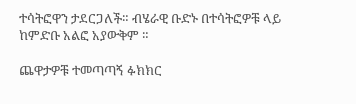ተሳትፎዋን ታደርጋለች። ብሄራዊ ቡድኑ በተሳትፎዎቹ ላይ ከምድቡ አልፎ አያውቅም ።

ጨዋታዎቹ ተመጣጣኝ ፉክክር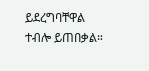ይደረግባቸዋል ተብሎ ይጠበቃል።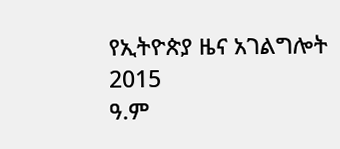የኢትዮጵያ ዜና አገልግሎት
2015
ዓ.ም